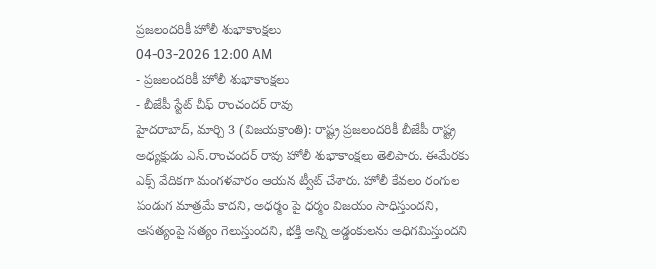ప్రజలందరికీ హోలీ శుభాకాంక్షలు
04-03-2026 12:00 AM
- ప్రజలందరికీ హోలీ శుభాకాంక్షలు
- బీజేపీ స్టేట్ చీఫ్ రాంచందర్ రావు
హైదరాబాద్, మార్చి 3 (విజయక్రాంతి): రాష్ట్ర ప్రజలందరికీ బీజేపీ రాష్ట్ర అధ్యక్షుడు ఎన్.రాంచందర్ రావు హోలీ శుభాకాంక్షలు తెలిపారు. ఈమేరకు ఎక్స్ వేదికగా మంగళవారం ఆయన ట్వీట్ చేశారు. హోలీ కేవలం రంగుల పండుగ మాత్రమే కాదని, అధర్మం పై ధర్మం విజయం సాధిస్తుందని, అసత్యంపై సత్యం గెలుస్తుందని, భక్తి అన్ని అడ్డంకులను అధిగమిస్తుందని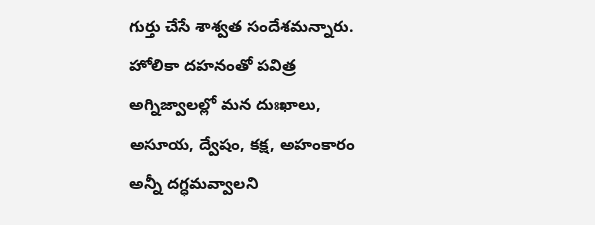గుర్తు చేసే శాశ్వత సందేశమన్నారు.
హోలికా దహనంతో పవిత్ర అగ్నిజ్వాలల్లో మన దుఃఖాలు, అసూయ, ద్వేషం, కక్ష, అహంకారం అన్నీ దగ్ధమవ్వాలని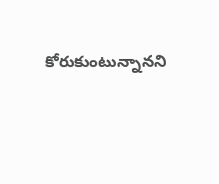కోరుకుంటున్నానని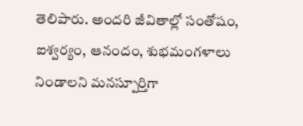తెలిపారు. అందరి జీవితాల్లో సంతోషం, ఐశ్వర్యం, ఆనందం, శుభమంగళాలు నిండాలని మనస్పూర్తిగా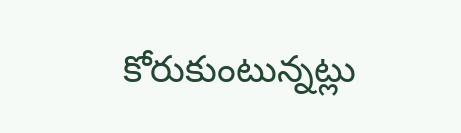కోరుకుంటున్నట్లు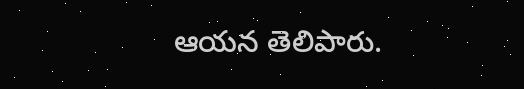ఆయన తెలిపారు.